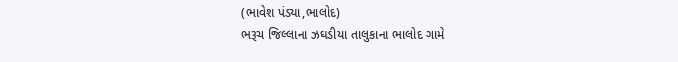(ભાવેશ પંડ્યા,ભાલોદ)
ભરૂચ જિલ્લાના ઝઘડીયા તાલુકાના ભાલોદ ગામે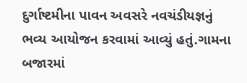દુર્ગાષ્ટમીના પાવન અવસરે નવચંડીયજ્ઞનું ભવ્ય આયોજન કરવામાં આવ્યું હતું.ગામના બજારમાં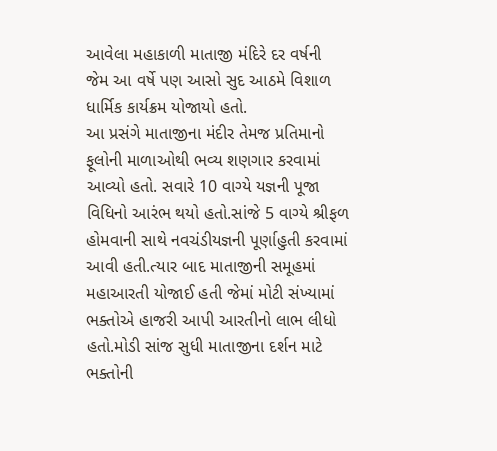આવેલા મહાકાળી માતાજી મંદિરે દર વર્ષની જેમ આ વર્ષે પણ આસો સુદ આઠમે વિશાળ ધાર્મિક કાર્યક્રમ યોજાયો હતો.
આ પ્રસંગે માતાજીના મંદીર તેમજ પ્રતિમાનો ફૂલોની માળાઓથી ભવ્ય શણગાર કરવામાં આવ્યો હતો. સવારે 10 વાગ્યે યજ્ઞની પૂજા વિધિનો આરંભ થયો હતો.સાંજે 5 વાગ્યે શ્રીફળ હોમવાની સાથે નવચંડીયજ્ઞની પૂર્ણાહુતી કરવામાં આવી હતી.ત્યાર બાદ માતાજીની સમૂહમાં મહાઆરતી યોજાઈ હતી જેમાં મોટી સંખ્યામાં ભક્તોએ હાજરી આપી આરતીનો લાભ લીધો હતો.મોડી સાંજ સુધી માતાજીના દર્શન માટે ભક્તોની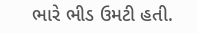ભારે ભીડ ઉમટી હતી.